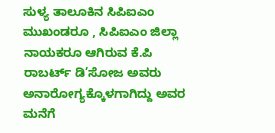ಸುಳ್ಯ ತಾಲೂಕಿನ ಸಿಪಿಐಎಂ ಮುಖಂಡರೂ , ಸಿಪಿಐಎಂ ಜಿಲ್ಲಾ ನಾಯಕರೂ ಆಗಿರುವ ಕೆ.ಪಿ ರಾಬರ್ಟ್ ಡಿ’ಸೋಜ ಅವರು ಅನಾರೋಗ್ಯಕ್ಕೊಳಗಾಗಿದ್ದು ಅವರ ಮನೆಗೆ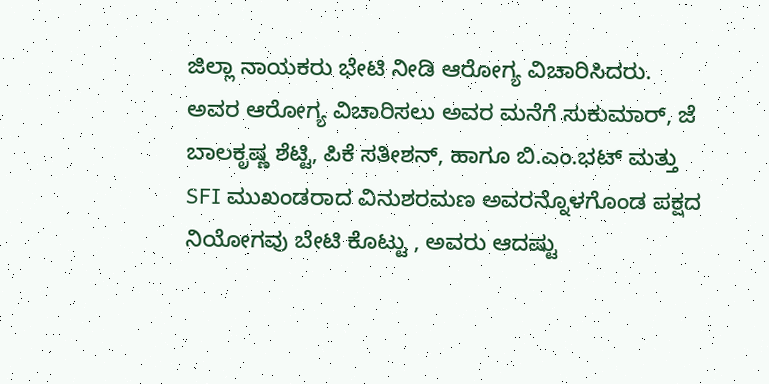ಜಿಲ್ಲಾ ನಾಯಕರು ಭೇಟಿ ನೀಡಿ ಆರೋಗ್ಯ ವಿಚಾರಿಸಿದರು.
ಅವರ ಆರೋಗ್ಯ ವಿಚಾರಿಸಲು ಅವರ ಮನೆಗೆ ಸುಕುಮಾರ್, ಜೆ ಬಾಲಕೃಷ್ಣ ಶೆಟ್ಟಿ, ಪಿಕೆ ಸತೀಶನ್, ಹಾಗೂ ಬಿ.ಎಂ.ಭಟ್ ಮತ್ತು SFI ಮುಖಂಡರಾದ ವಿನುಶರಮಣ ಅವರನ್ನೊಳಗೊಂಡ ಪಕ್ಷದ ನಿಯೋಗವು ಬೇಟಿ ಕೊಟ್ಟು , ಅವರು ಆದಷ್ಟು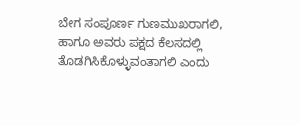ಬೇಗ ಸಂಪೂರ್ಣ ಗುಣಮುಖರಾಗಲಿ, ಹಾಗೂ ಅವರು ಪಕ್ಷದ ಕೆಲಸದಲ್ಲಿ ತೊಡಗಿಸಿಕೊಳ್ಳುವಂತಾಗಲಿ ಎಂದು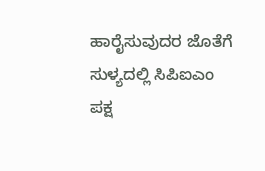ಹಾರೈಸುವುದರ ಜೊತೆಗೆ ಸುಳ್ಯದಲ್ಲಿ ಸಿಪಿಐಎಂ ಪಕ್ಷ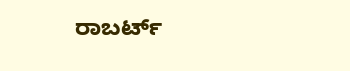ರಾಬರ್ಟ್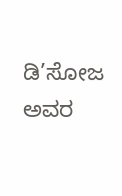ಡಿ’ಸೋಜ ಅವರ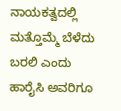ನಾಯಕತ್ವದಲ್ಲಿ ಮತ್ತೊಮ್ಮೆ ಬೆಳೆದು ಬರಲಿ ಎಂದು ಹಾರೈಸಿ ಅವರಿಗೂ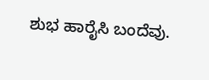ಶುಭ ಹಾರೈಸಿ ಬಂದೆವು.